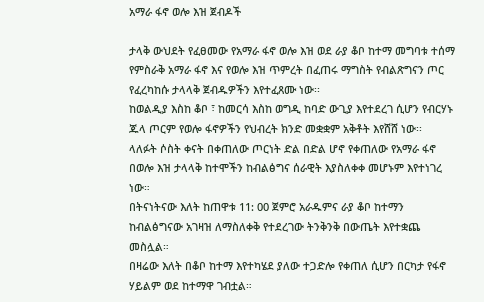አማራ ፋኖ ወሎ እዝ ጀብዶች

ታላቅ ውህደት የፈፀመው የአማራ ፋኖ ወሎ እዝ ወደ ራያ ቆቦ ከተማ መግባቱ ተሰማ
የምስራቅ አማራ ፋኖ እና የወሎ እዝ ጥምረት በፈጠሩ ማግስት የብልጽግናን ጦር የፈረካከሱ ታላላቅ ጀብዱዎችን እየተፈጸሙ ነው፡፡
ከወልዲያ እስከ ቆቦ ፣ ከመርሳ እስከ ወግዲ ከባድ ውጊያ እየተደረገ ሲሆን የብርሃኑ ጁላ ጦርም የወሎ ፋኖዎችን የህብረት ክንድ መቋቋም አቅቶት እየሸሸ ነው፡፡
ላለፉት ሶስት ቀናት በቀጠለው ጦርነት ድል በድል ሆኖ የቀጠለው የአማራ ፋኖ በወሎ እዝ ታላላቅ ከተሞችን ከብልፅግና ሰራዊት እያስለቀቀ መሆኑም እየተነገረ ነው።
በትናነትናው እለት ከጠዋቱ 11: 00 ጀምሮ አራዱምና ራያ ቆቦ ከተማን ከብልፅግናው አገዛዝ ለማስለቀቅ የተደረገው ትንቅንቅ በውጤት እየተቋጨ መስሏል።
በዛሬው እለት በቆቦ ከተማ እየተካሄደ ያለው ተጋድሎ የቀጠለ ሲሆን በርካታ የፋኖ ሃይልም ወደ ከተማዋ ገብቷል።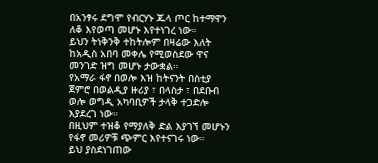በአንፃሩ ደግሞ የብርሃኑ ጁላ ጦር ከተማዋን ለቆ እየወጣ መሆኑ እየተነገረ ነው።
ይህን ትነቅንቅ ተከትሎም በዛሬው እለት ከአዲስ አበባ መቀሌ የሚወስደው ዋና መንገድ ዝግ መሆኑ ታውቋል።
የአማራ ፋኖ በወሎ እዝ ከትናንት በስቲያ ጀምሮ በወልዲያ ዙሪያ ፣ በላስታ ፣ በደቡብ ወሎ ወግዲ አካባቢዎች ታላቅ ተጋድሎ እያደረገ ነው።
በዚህም ተዝቆ የማያለቅ ድል እያገኘ መሆኑን የፋኖ መሪዎቹ ጭምር እየተናገሩ ነው።
ይህ ያስደነገጠው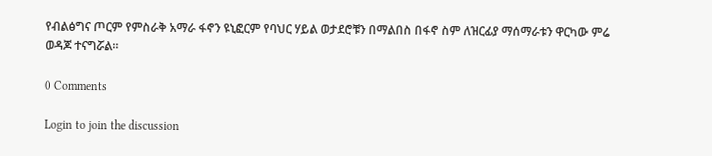የብልፅግና ጦርም የምስራቅ አማራ ፋኖን ዩኒፎርም የባህር ሃይል ወታደሮቹን በማልበስ በፋኖ ስም ለዝርፊያ ማሰማራቱን ዋርካው ምሬ ወዳጆ ተናግሯል።

0 Comments

Login to join the discussion